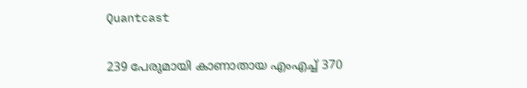Quantcast

239 പേരുമായി കാണാതായ എംഎച്ച് 370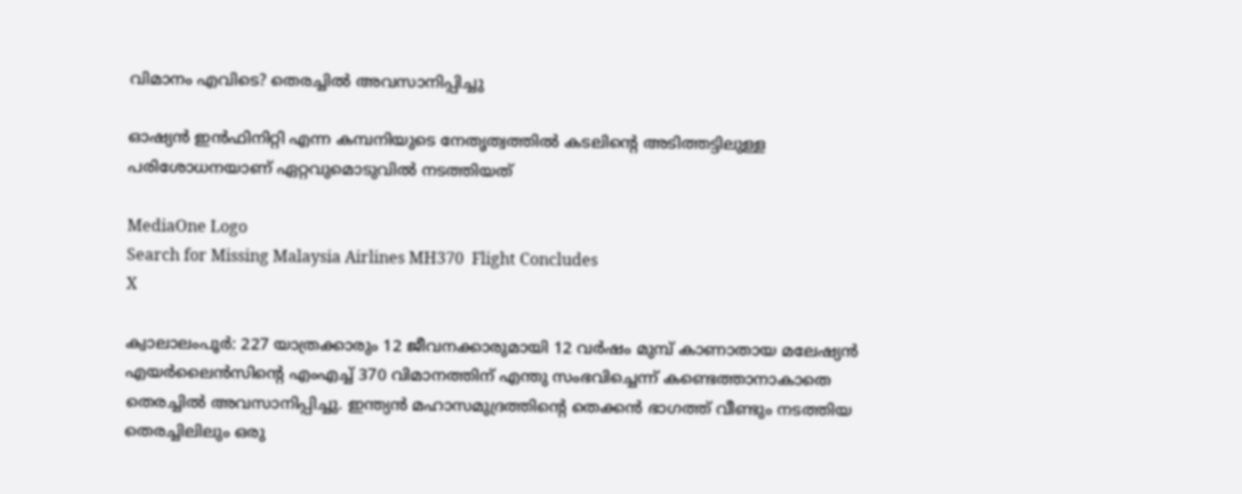വിമാനം എവിടെ? തെരച്ചില്‍ അവസാനിപ്പിച്ചു

ഓഷ്യന്‍ ഇന്‍ഫിനിറ്റി എന്ന കമ്പനിയുടെ നേതൃത്വത്തില്‍ കടലിൻ്റെ അടിത്തട്ടിലുള്ള പരിശോധനയാണ് ഏറ്റവുമൊടുവില്‍ നടത്തിയത്

MediaOne Logo
Search for Missing Malaysia Airlines MH370  Flight Concludes
X

ക്വാലാലംപൂര്‍: 227 യാത്രക്കാരും 12 ജീവനക്കാരുമായി 12 വര്‍ഷം മുമ്പ് കാണാതായ മലേഷ്യന്‍ എയര്‍ലൈന്‍സിന്റെ എംഎച്ച് 370 വിമാനത്തിന് എന്തു സംഭവിച്ചെന്ന് കണ്ടെത്താനാകാതെ തെരച്ചില്‍ അവസാനിപ്പിച്ചു. ഇന്ത്യന്‍ മഹാസമുദ്രത്തിന്റെ തെക്കന്‍ ഭാഗത്ത് വീണ്ടും നടത്തിയ തെരച്ചിലിലും ഒരു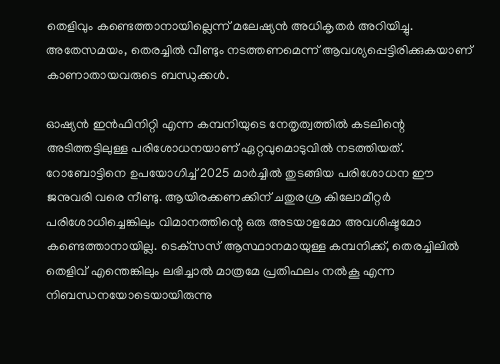തെളിവും കണ്ടെത്താനായില്ലെന്ന് മലേഷ്യന്‍ അധികൃതര്‍ അറിയിച്ചു. അതേസമയം, തെരച്ചില്‍ വീണ്ടും നടത്തണമെന്ന് ആവശ്യപ്പെട്ടിരിക്കുകയാണ് കാണാതായവരുടെ ബന്ധുക്കള്‍.

ഓഷ്യന്‍ ഇന്‍ഫിനിറ്റി എന്ന കമ്പനിയുടെ നേതൃത്വത്തില്‍ കടലിന്റെ അടിത്തട്ടിലുള്ള പരിശോധനയാണ് ഏറ്റവുമൊടുവില്‍ നടത്തിയത്. റോബോട്ടിനെ ഉപയോഗിച്ച് 2025 മാര്‍ച്ചില്‍ തുടങ്ങിയ പരിശോധന ഈ ജനുവരി വരെ നീണ്ടു. ആയിരക്കണക്കിന് ചതുരശ്ര കിലോമീറ്റര്‍ പരിശോധിച്ചെങ്കിലും വിമാനത്തിന്റെ ഒരു അടയാളമോ അവശിഷ്ടമോ കണ്ടെത്താനായില്ല. ടെക്‌സസ് ആസ്ഥാനമായുള്ള കമ്പനിക്ക്, തെരച്ചിലില്‍ തെളിവ് എന്തെങ്കിലും ലഭിച്ചാല്‍ മാത്രമേ പ്രതിഫലം നല്‍കൂ എന്ന നിബന്ധനയോടെയായിരുന്നു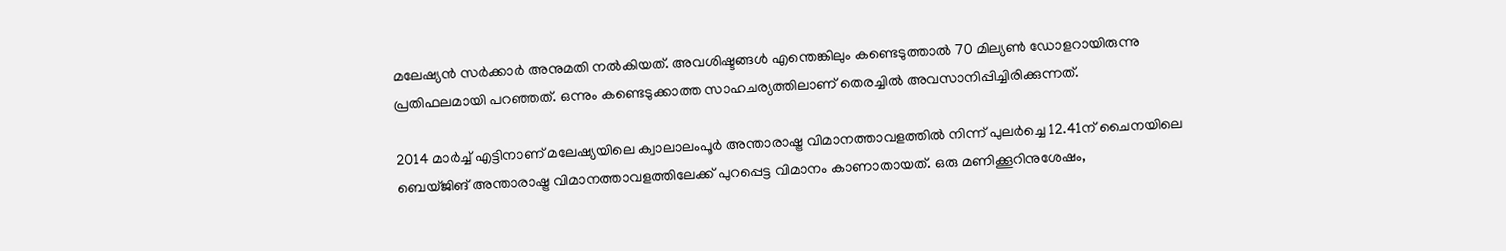മലേഷ്യന്‍ സര്‍ക്കാര്‍ അനുമതി നല്‍കിയത്. അവശിഷ്ടങ്ങള്‍ എന്തെങ്കിലും കണ്ടെടുത്താല്‍ 70 മില്യണ്‍ ഡോളറായിരുന്നു പ്രതിഫലമായി പറഞ്ഞത്. ഒന്നും കണ്ടെടുക്കാത്ത സാഹചര്യത്തിലാണ് തെരച്ചില്‍ അവസാനിപ്പിച്ചിരിക്കുന്നത്.

2014 മാര്‍ച്ച് എട്ടിനാണ് മലേഷ്യയിലെ ക്വാലാലംപൂര്‍ അന്താരാഷ്ട്ര വിമാനത്താവളത്തില്‍ നിന്ന് പുലര്‍ച്ചെ 12.41ന് ചൈനയിലെ ബെയ്ജിങ് അന്താരാഷ്ട്ര വിമാനത്താവളത്തിലേക്ക് പുറപ്പെട്ട വിമാനം കാണാതായത്. ഒരു മണിക്കൂറിനുശേഷം,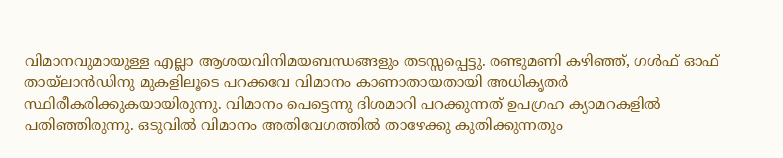വിമാനവുമായുള്ള എല്ലാ ആശയവിനിമയബന്ധങ്ങളും തടസ്സപ്പെട്ടു. രണ്ടുമണി കഴിഞ്ഞ്, ഗള്‍ഫ് ഓഫ് തായ്‌ലാന്‍ഡിനു മുകളിലൂടെ പറക്കവേ വിമാനം കാണാതായതായി അധികൃതര്‍ സ്ഥിരീകരിക്കുകയായിരുന്നു. വിമാനം പെട്ടെന്നു ദിശമാറി പറക്കുന്നത് ഉപഗ്രഹ ക്യാമറകളില്‍ പതിഞ്ഞിരുന്നു. ഒടുവില്‍ വിമാനം അതിവേഗത്തില്‍ താഴേക്കു കുതിക്കുന്നതും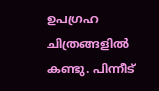ഉപഗ്രഹ ചിത്രങ്ങളില്‍ കണ്ടു. പിന്നീട്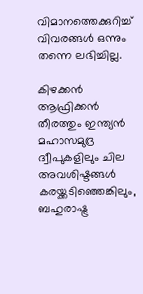വിമാനത്തെക്കുറിച്ച് വിവരങ്ങള്‍ ഒന്നും തന്നെ ലഭിച്ചില്ല.

കിഴക്കന്‍ ആഫ്രിക്കന്‍ തീരത്തും ഇന്ത്യന്‍ മഹാസമുദ്ര ദ്വീപുകളിലും ചില അവശിഷ്ടങ്ങള്‍ കരയ്ക്കടിഞ്ഞെങ്കിലും, ബഹുരാഷ്ട്ര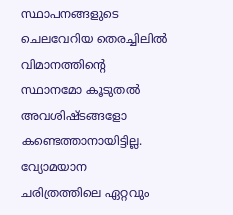സ്ഥാപനങ്ങളുടെ ചെലവേറിയ തെരച്ചിലില്‍ വിമാനത്തിന്റെ സ്ഥാനമോ കൂടുതല്‍ അവശിഷ്ടങ്ങളോ കണ്ടെത്താനായിട്ടില്ല. വ്യോമയാന ചരിത്രത്തിലെ ഏറ്റവും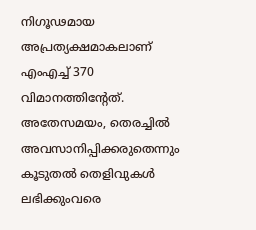നിഗൂഢമായ അപ്രത്യക്ഷമാകലാണ് എംഎച്ച് 370 വിമാനത്തിന്റേത്. അതേസമയം, തെരച്ചില്‍ അവസാനിപ്പിക്കരുതെന്നും കൂടുതല്‍ തെളിവുകള്‍ ലഭിക്കുംവരെ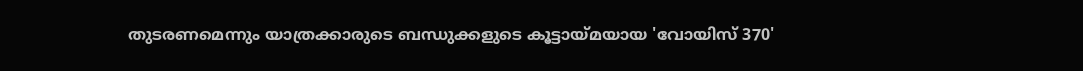തുടരണമെന്നും യാത്രക്കാരുടെ ബന്ധുക്കളുടെ കൂട്ടായ്മയായ 'വോയിസ് 370'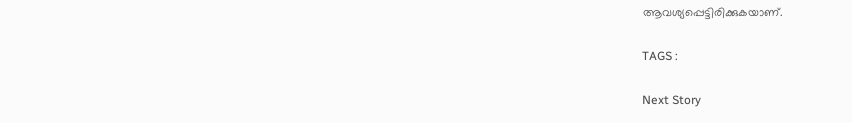ആവശ്യപ്പെട്ടിരിക്കുകയാണ്.

TAGS :

Next Story